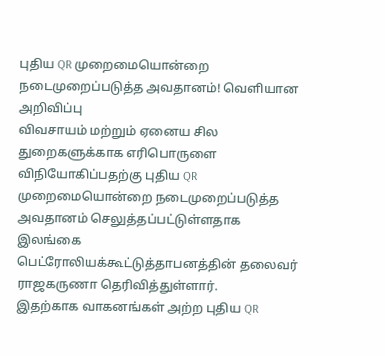புதிய QR முறைமையொன்றை நடைமுறைப்படுத்த அவதானம்! வெளியான அறிவிப்பு
விவசாயம் மற்றும் ஏனைய சில துறைகளுக்காக எரிபொருளை விநியோகிப்பதற்கு புதிய QR முறைமையொன்றை நடைமுறைப்படுத்த அவதானம் செலுத்தப்பட்டுள்ளதாக இலங்கை பெட்ரோலியக்கூட்டுத்தாபனத்தின் தலைவர் ராஜகருணா தெரிவித்துள்ளார்.
இதற்காக வாகனங்கள் அற்ற புதிய QR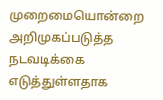முறைமையொன்றை அறிமுகப்படுத்த நடவடிக்கை எடுத்துள்ளதாக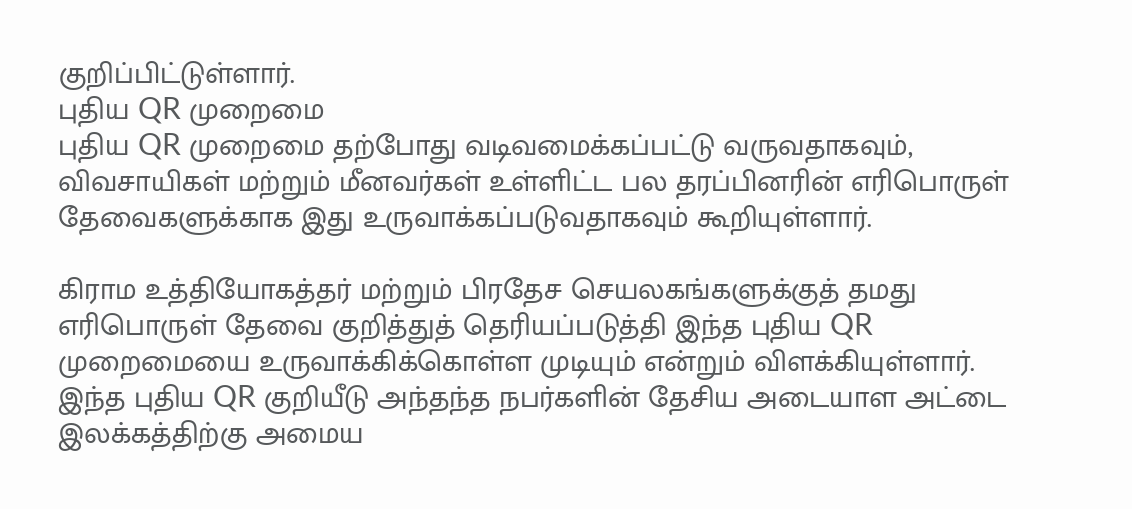குறிப்பிட்டுள்ளார்.
புதிய QR முறைமை
புதிய QR முறைமை தற்போது வடிவமைக்கப்பட்டு வருவதாகவும், விவசாயிகள் மற்றும் மீனவர்கள் உள்ளிட்ட பல தரப்பினரின் எரிபொருள் தேவைகளுக்காக இது உருவாக்கப்படுவதாகவும் கூறியுள்ளார்.

கிராம உத்தியோகத்தர் மற்றும் பிரதேச செயலகங்களுக்குத் தமது எரிபொருள் தேவை குறித்துத் தெரியப்படுத்தி இந்த புதிய QR முறைமையை உருவாக்கிக்கொள்ள முடியும் என்றும் விளக்கியுள்ளார்.
இந்த புதிய QR குறியீடு அந்தந்த நபர்களின் தேசிய அடையாள அட்டை இலக்கத்திற்கு அமைய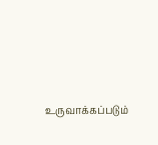உருவாக்கப்படும்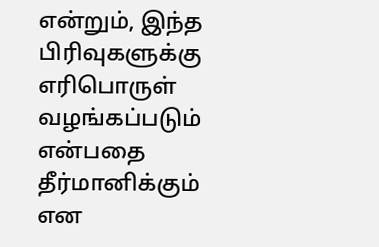என்றும், இந்த பிரிவுகளுக்கு எரிபொருள் வழங்கப்படும் என்பதை தீர்மானிக்கும் என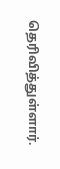தெரிவித்துள்ளார்.